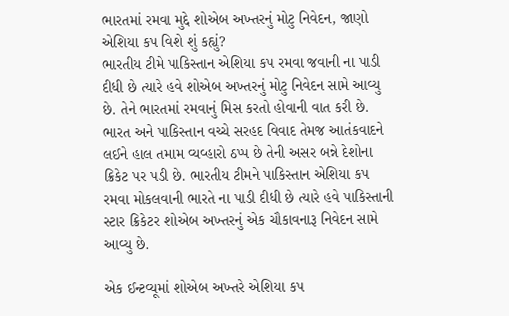ભારતમાં રમવા મુદ્દે શોએબ અખ્તરનું મોટુ નિવેદન, જાણો એશિયા કપ વિશે શું કહ્યું?
ભારતીય ટીમે પાકિસ્તાન એશિયા કપ રમવા જવાની ના પાડી દીધી છે ત્યારે હવે શોએબ અખ્તરનું મોટુ નિવેદન સામે આવ્યુ છે. તેને ભારતમાં રમવાનું મિસ કરતો હોવાની વાત કરી છે.
ભારત અને પાકિસ્તાન વચ્ચે સરહદ વિવાદ તેમજ આતંકવાદને લઈને હાલ તમામ વ્યવ્હારો ઠપ્પ છે તેની અસર બન્ને દેશોના ક્રિકેટ પર પડી છે. ભારતીય ટીમને પાકિસ્તાન એશિયા કપ રમવા મોકલવાની ભારતે ના પાડી દીધી છે ત્યારે હવે પાકિસ્તાની સ્ટાર ક્રિકેટર શોએબ અખ્તરનું એક ચૌકાવનારૂ નિવેદન સામે આવ્યુ છે.

એક ઈન્ટવ્યૂમાં શોએબ અખ્તરે એશિયા કપ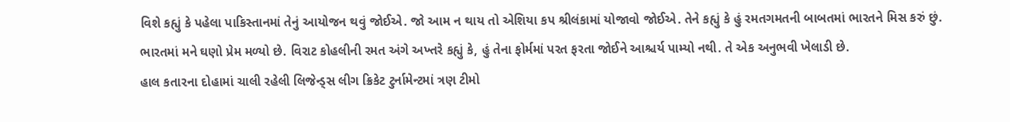વિશે કહ્યું કે પહેલા પાકિસ્તાનમાં તેનું આયોજન થવું જોઈએ. જો આમ ન થાય તો એશિયા કપ શ્રીલંકામાં યોજાવો જોઈએ. તેને કહ્યું કે હું રમતગમતની બાબતમાં ભારતને મિસ કરું છું. ભારતમાં મને ઘણો પ્રેમ મળ્યો છે. વિરાટ કોહલીની રમત અંગે અખ્તરે કહ્યું કે, હું તેના ફોર્મમાં પરત ફરતા જોઈને આશ્ચર્ય પામ્યો નથી. તે એક અનુભવી ખેલાડી છે.
હાલ કતારના દોહામાં ચાલી રહેલી લિજેન્ડ્સ લીગ ક્રિકેટ ટુર્નામેન્ટમાં ત્રણ ટીમો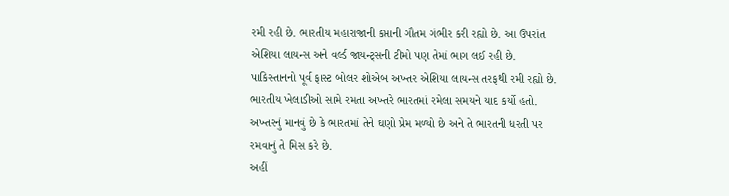રમી રહી છે. ભારતીય મહારાજાની કપ્તાની ગૌતમ ગંભીર કરી રહ્યો છે. આ ઉપરાંત એશિયા લાયન્સ અને વર્લ્ડ જાયન્ટ્સની ટીમો પણ તેમાં ભાગ લઈ રહી છે. પાકિસ્તાનનો પૂર્વ ફાસ્ટ બોલર શોએબ અખ્તર એશિયા લાયન્સ તરફથી રમી રહ્યો છે. ભારતીય ખેલાડીઓ સામે રમતા અખ્તરે ભારતમાં રમેલા સમયને યાદ કર્યો હતો. અખ્તરનું માનવું છે કે ભારતમાં તેને ઘણો પ્રેમ મળ્યો છે અને તે ભારતની ધરતી પર રમવાનું તે મિસ કરે છે.
અહીં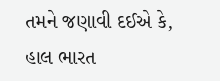તમને જણાવી દઈએ કે, હાલ ભારત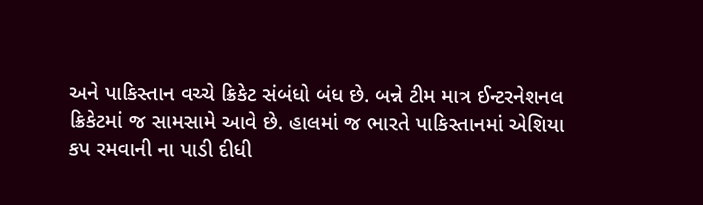અને પાકિસ્તાન વચ્ચે ક્રિકેટ સંબંધો બંધ છે. બન્ને ટીમ માત્ર ઈન્ટરનેશનલ ક્રિકેટમાં જ સામસામે આવે છે. હાલમાં જ ભારતે પાકિસ્તાનમાં એશિયા કપ રમવાની ના પાડી દીધી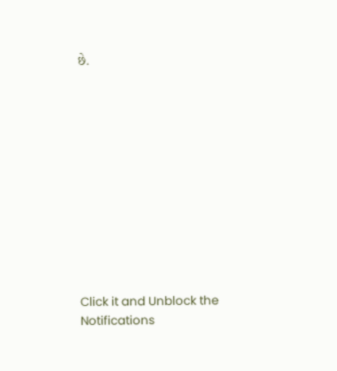છે.












Click it and Unblock the Notifications